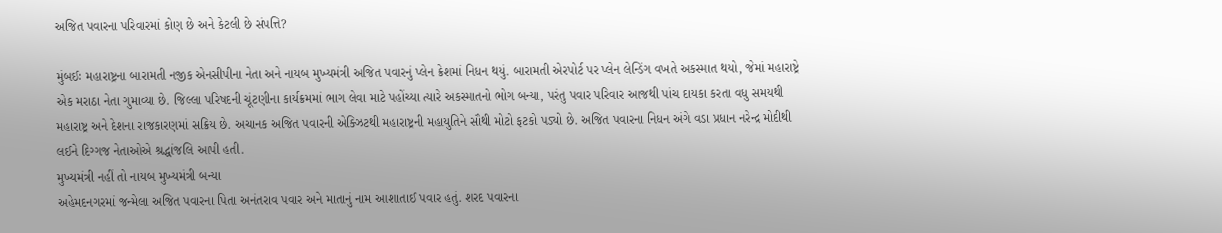અજિત પવારના પરિવારમાં કોણ છે અને કેટલી છે સંપત્તિ?

મુંબઈઃ મહારાષ્ટ્રના બારામતી નજીક એનસીપીના નેતા અને નાયબ મુખ્યમંત્રી અજિત પવારનું પ્લેન ક્રેશમાં નિધન થયું. બારામતી એરપોર્ટ પર પ્લેન લેન્ડિંગ વખતે અકસ્માત થયો, જેમાં મહારાષ્ટ્રે એક મરાઠા નેતા ગુમાવ્યા છે. જિલ્લા પરિષદની ચૂંટણીના કાર્યક્રમમાં ભાગ લેવા માટે પહોંચ્યા ત્યારે અકસ્માતનો ભોગ બન્યા, પરંતુ પવાર પરિવાર આજથી પાંચ દાયકા કરતા વધુ સમયથી મહારાષ્ટ્ર અને દેશના રાજકારણમાં સક્રિય છે. અચાનક અજિત પવારની એક્ઝિટથી મહારાષ્ટ્રની મહાયુતિને સૌથી મોટો ફટકો પડ્યો છે. અજિત પવારના નિધન અંગે વડા પ્રધાન નરેન્દ્ર મોદીથી લઈને દિગ્ગજ નેતાઓએ શ્રદ્ધાંજલિ આપી હતી.
મુખ્યમંત્રી નહીં તો નાયબ મુખ્યમંત્રી બન્યા
અહેમદનગરમાં જન્મેલા અજિત પવારના પિતા અનંતરાવ પવાર અને માતાનું નામ આશાતાઈ પવાર હતું. શરદ પવારના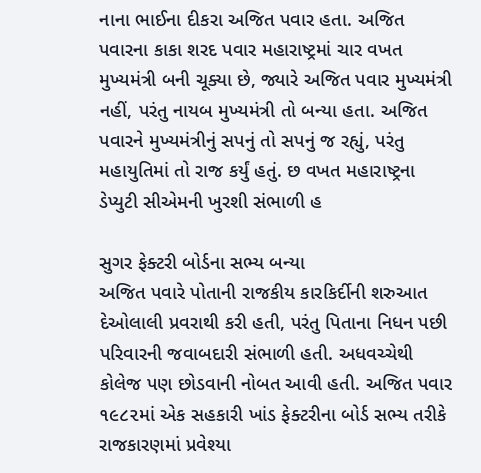નાના ભાઈના દીકરા અજિત પવાર હતા. અજિત પવારના કાકા શરદ પવાર મહારાષ્ટ્રમાં ચાર વખત મુખ્યમંત્રી બની ચૂક્યા છે, જ્યારે અજિત પવાર મુખ્યમંત્રી નહીં, પરંતુ નાયબ મુખ્યમંત્રી તો બન્યા હતા. અજિત પવારને મુખ્યમંત્રીનું સપનું તો સપનું જ રહ્યું, પરંતુ મહાયુતિમાં તો રાજ કર્યું હતું. છ વખત મહારાષ્ટ્રના ડેપ્યુટી સીએમની ખુરશી સંભાળી હ

સુગર ફેક્ટરી બોર્ડના સભ્ય બન્યા
અજિત પવારે પોતાની રાજકીય કારકિર્દીની શરુઆત દેઓલાલી પ્રવરાથી કરી હતી, પરંતુ પિતાના નિધન પછી પરિવારની જવાબદારી સંભાળી હતી. અધવચ્ચેથી કોલેજ પણ છોડવાની નોબત આવી હતી. અજિત પવાર ૧૯૮૨માં એક સહકારી ખાંડ ફેક્ટરીના બોર્ડ સભ્ય તરીકે રાજકારણમાં પ્રવેશ્યા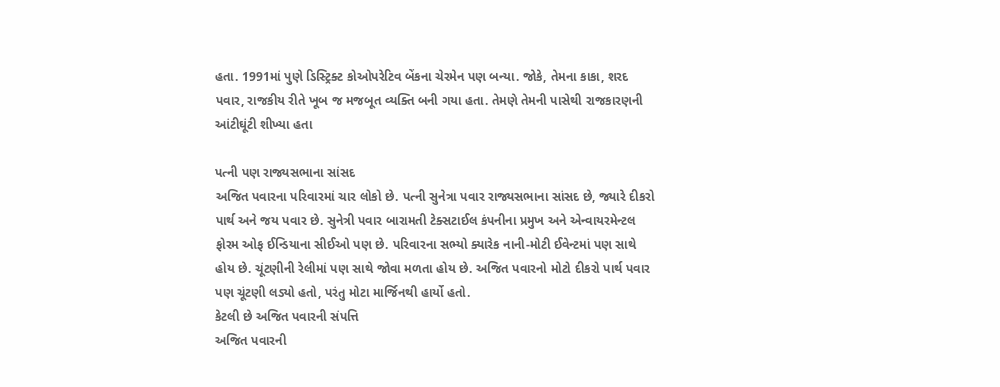હતા. 1991માં પુણે ડિસ્ટ્રિક્ટ કોઓપરેટિવ બેંકના ચેરમેન પણ બન્યા. જોકે, તેમના કાકા, શરદ પવાર, રાજકીય રીતે ખૂબ જ મજબૂત વ્યક્તિ બની ગયા હતા. તેમણે તેમની પાસેથી રાજકારણની આંટીઘૂંટી શીખ્યા હતા

પત્ની પણ રાજ્યસભાના સાંસદ
અજિત પવારના પરિવારમાં ચાર લોકો છે. પત્ની સુનેત્રા પવાર રાજ્યસભાના સાંસદ છે, જ્યારે દીકરો પાર્થ અને જય પવાર છે. સુનેત્રી પવાર બારામતી ટેક્સટાઈલ કંપનીના પ્રમુખ અને એન્વાયરમેન્ટલ ફોરમ ઓફ ઈન્ડિયાના સીઈઓ પણ છે. પરિવારના સભ્યો ક્યારેક નાની-મોટી ઈવેન્ટમાં પણ સાથે હોય છે. ચૂંટણીની રેલીમાં પણ સાથે જોવા મળતા હોય છે. અજિત પવારનો મોટો દીકરો પાર્થ પવાર પણ ચૂંટણી લડ્યો હતો, પરંતુ મોટા માર્જિનથી હાર્યો હતો.
કેટલી છે અજિત પવારની સંપત્તિ
અજિત પવારની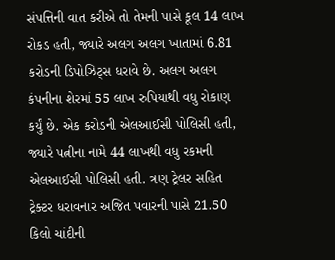સંપત્તિની વાત કરીએ તો તેમની પાસે કૂલ 14 લાખ રોકડ હતી, જ્યારે અલગ અલગ ખાતામાં 6.81 કરોડની ડિપોઝિટ્સ ધરાવે છે. અલગ અલગ કંપનીના શેરમાં 55 લાખ રુપિયાથી વધુ રોકાણ કર્યું છે. એક કરોડની એલઆઈસી પોલિસી હતી, જ્યારે પત્નીના નામે 44 લાખથી વધુ રકમની એલઆઈસી પોલિસી હતી. ત્રણ ટ્રેલર સહિત ટ્રેક્ટર ધરાવનાર અજિત પવારની પાસે 21.50 કિલો ચાંદીની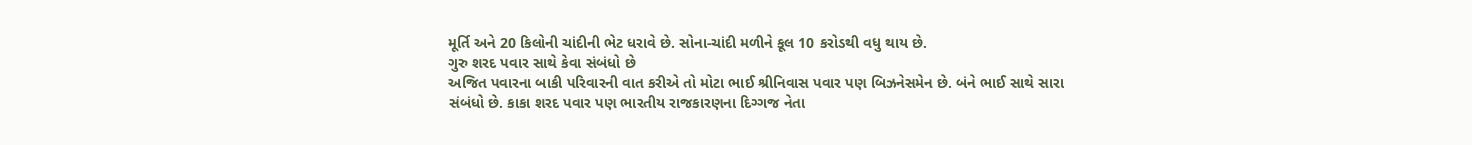મૂર્તિ અને 20 કિલોની ચાંદીની ભેટ ધરાવે છે. સોના-ચાંદી મળીને કૂલ 10 કરોડથી વધુ થાય છે.
ગુરુ શરદ પવાર સાથે કેવા સંબંધો છે
અજિત પવારના બાકી પરિવારની વાત કરીએ તો મોટા ભાઈ શ્રીનિવાસ પવાર પણ બિઝનેસમેન છે. બંને ભાઈ સાથે સારા સંબંધો છે. કાકા શરદ પવાર પણ ભારતીય રાજકારણના દિગ્ગજ નેતા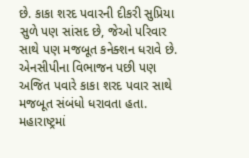છે. કાકા શરદ પવારની દીકરી સુપ્રિયા સુળે પણ સાંસદ છે, જેઓ પરિવાર સાથે પણ મજબૂત કનેક્શન ધરાવે છે. એનસીપીના વિભાજન પછી પણ અજિત પવારે કાકા શરદ પવાર સાથે મજબૂત સંબંધો ધરાવતા હતા. મહારાષ્ટ્રમાં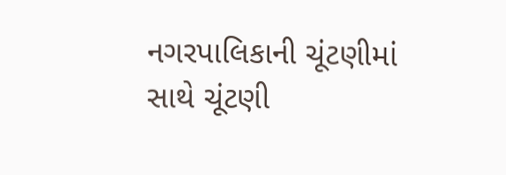નગરપાલિકાની ચૂંટણીમાં સાથે ચૂંટણી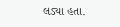લડ્યા હતા.